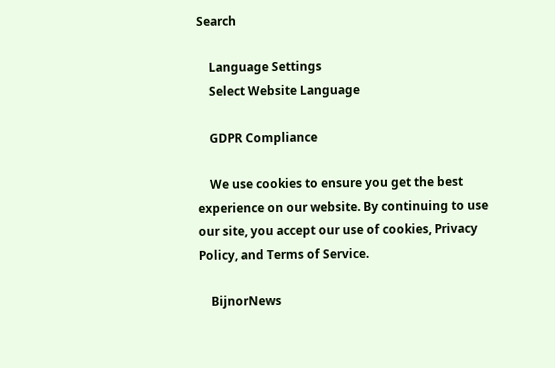Search

    Language Settings
    Select Website Language

    GDPR Compliance

    We use cookies to ensure you get the best experience on our website. By continuing to use our site, you accept our use of cookies, Privacy Policy, and Terms of Service.

    BijnorNews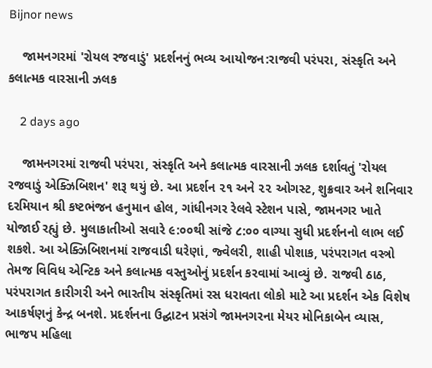Bijnor news

    જામનગરમાં 'રોયલ રજવાડું' પ્રદર્શનનું ભવ્ય આયોજન:રાજવી પરંપરા, સંસ્કૃતિ અને કલાત્મક વારસાની ઝલક

    2 days ago

    જામનગરમાં રાજવી પરંપરા, સંસ્કૃતિ અને કલાત્મક વારસાની ઝલક દર્શાવતું 'રોયલ રજવાડું એક્ઝિબિશન' શરૂ થયું છે. આ પ્રદર્શન ૨૧ અને ૨૨ ઓગસ્ટ, શુક્રવાર અને શનિવાર દરમિયાન શ્રી કષ્ટભંજન હનુમાન હોલ, ગાંધીનગર રેલવે સ્ટેશન પાસે, જામનગર ખાતે યોજાઈ રહ્યું છે. મુલાકાતીઓ સવારે ૯:૦૦થી સાંજે ૮:૦૦ વાગ્યા સુધી પ્રદર્શનનો લાભ લઈ શકશે. આ એક્ઝિબિશનમાં રાજવાડી ઘરેણાં, જ્વેલરી, શાહી પોશાક, પરંપરાગત વસ્ત્રો તેમજ વિવિધ એન્ટિક અને કલાત્મક વસ્તુઓનું પ્રદર્શન કરવામાં આવ્યું છે. રાજવી ઠાઠ, પરંપરાગત કારીગરી અને ભારતીય સંસ્કૃતિમાં રસ ધરાવતા લોકો માટે આ પ્રદર્શન એક વિશેષ આકર્ષણનું કેન્દ્ર બનશે. પ્રદર્શનના ઉદ્ઘાટન પ્રસંગે જામનગરના મેયર મોનિકાબેન વ્યાસ, ભાજપ મહિલા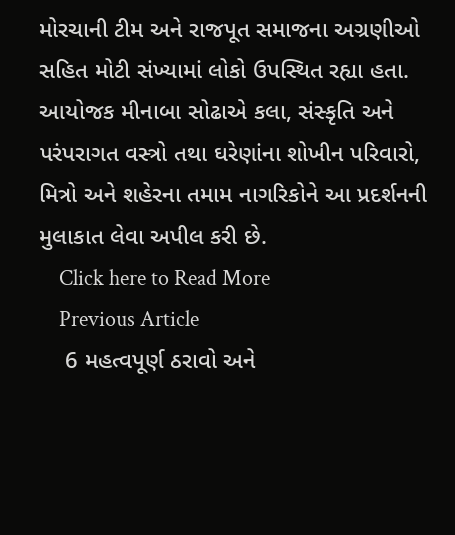મોરચાની ટીમ અને રાજપૂત સમાજના અગ્રણીઓ સહિત મોટી સંખ્યામાં લોકો ઉપસ્થિત રહ્યા હતા. આયોજક મીનાબા સોઢાએ કલા, સંસ્કૃતિ અને પરંપરાગત વસ્ત્રો તથા ઘરેણાંના શોખીન પરિવારો, મિત્રો અને શહેરના તમામ નાગરિકોને આ પ્રદર્શનની મુલાકાત લેવા અપીલ કરી છે.
    Click here to Read More
    Previous Article
    6 મહત્વપૂર્ણ ઠરાવો અને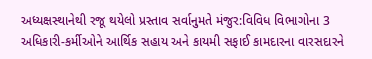અધ્યક્ષસ્થાનેથી રજૂ થયેલો પ્રસ્તાવ સર્વાનુમતે મંજુર:વિવિધ વિભાગોના 3 અધિકારી-કર્મીઓને આર્થિક સહાય અને કાયમી સફાઈ કામદારના વારસદારને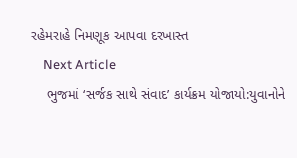રહેમરાહે નિમણૂક આપવા દરખાસ્ત
    Next Article
    ભુજમાં ‘સર્જક સાથે સંવાદ’ કાર્યક્રમ યોજાયો:યુવાનોને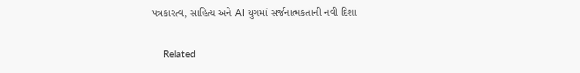પત્રકારત્વ, સાહિત્ય અને AI યુગમાં સર્જનાત્મકતાની નવી દિશા

    Related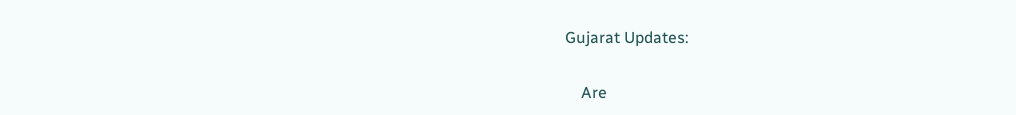Gujarat Updates:

    Are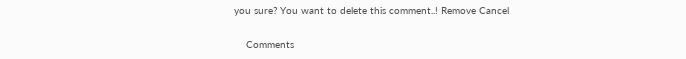you sure? You want to delete this comment..! Remove Cancel

    Comments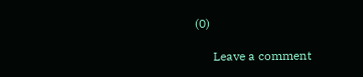(0)

      Leave a comment